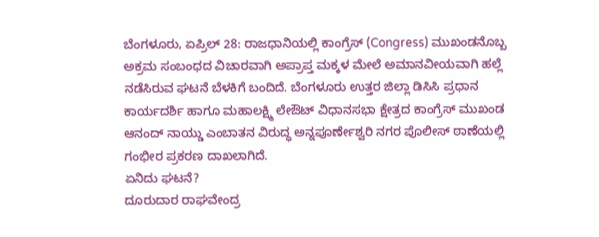ಬೆಂಗಳೂರು, ಏಪ್ರಿಲ್ 28: ರಾಜಧಾನಿಯಲ್ಲಿ ಕಾಂಗ್ರೆಸ್ (Congress) ಮುಖಂಡನೊಬ್ಬ ಅಕ್ರಮ ಸಂಬಂಧದ ವಿಚಾರವಾಗಿ ಅಪ್ರಾಪ್ತ ಮಕ್ಕಳ ಮೇಲೆ ಅಮಾನವೀಯವಾಗಿ ಹಲ್ಲೆ ನಡೆಸಿರುವ ಘಟನೆ ಬೆಳಕಿಗೆ ಬಂದಿದೆ. ಬೆಂಗಳೂರು ಉತ್ತರ ಜಿಲ್ಲಾ ಡಿಸಿಸಿ ಪ್ರಧಾನ ಕಾರ್ಯದರ್ಶಿ ಹಾಗೂ ಮಹಾಲಕ್ಷ್ಮಿ ಲೇಔಟ್ ವಿಧಾನಸಭಾ ಕ್ಷೇತ್ರದ ಕಾಂಗ್ರೆಸ್ ಮುಖಂಡ ಆನಂದ್ ನಾಯ್ಡು ಎಂಬಾತನ ವಿರುದ್ಧ ಅನ್ನಪೂರ್ಣೇಶ್ವರಿ ನಗರ ಪೊಲೀಸ್ ಠಾಣೆಯಲ್ಲಿ ಗಂಭೀರ ಪ್ರಕರಣ ದಾಖಲಾಗಿದೆ.
ಏನಿದು ಘಟನೆ?
ದೂರುದಾರ ರಾಘವೇಂದ್ರ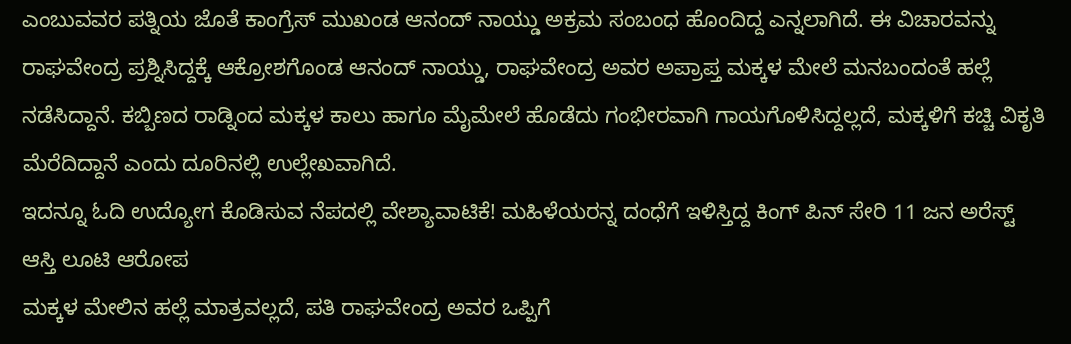ಎಂಬುವವರ ಪತ್ನಿಯ ಜೊತೆ ಕಾಂಗ್ರೆಸ್ ಮುಖಂಡ ಆನಂದ್ ನಾಯ್ಡು ಅಕ್ರಮ ಸಂಬಂಧ ಹೊಂದಿದ್ದ ಎನ್ನಲಾಗಿದೆ. ಈ ವಿಚಾರವನ್ನು ರಾಘವೇಂದ್ರ ಪ್ರಶ್ನಿಸಿದ್ದಕ್ಕೆ ಆಕ್ರೋಶಗೊಂಡ ಆನಂದ್ ನಾಯ್ಡು, ರಾಘವೇಂದ್ರ ಅವರ ಅಪ್ರಾಪ್ತ ಮಕ್ಕಳ ಮೇಲೆ ಮನಬಂದಂತೆ ಹಲ್ಲೆ ನಡೆಸಿದ್ದಾನೆ. ಕಬ್ಬಿಣದ ರಾಡ್ನಿಂದ ಮಕ್ಕಳ ಕಾಲು ಹಾಗೂ ಮೈಮೇಲೆ ಹೊಡೆದು ಗಂಭೀರವಾಗಿ ಗಾಯಗೊಳಿಸಿದ್ದಲ್ಲದೆ, ಮಕ್ಕಳಿಗೆ ಕಚ್ಚಿ ವಿಕೃತಿ ಮೆರೆದಿದ್ದಾನೆ ಎಂದು ದೂರಿನಲ್ಲಿ ಉಲ್ಲೇಖವಾಗಿದೆ.
ಇದನ್ನೂ ಓದಿ ಉದ್ಯೋಗ ಕೊಡಿಸುವ ನೆಪದಲ್ಲಿ ವೇಶ್ಯಾವಾಟಿಕೆ! ಮಹಿಳೆಯರನ್ನ ದಂಧೆಗೆ ಇಳಿಸ್ತಿದ್ದ ಕಿಂಗ್ ಪಿನ್ ಸೇರಿ 11 ಜನ ಅರೆಸ್ಟ್
ಆಸ್ತಿ ಲೂಟಿ ಆರೋಪ
ಮಕ್ಕಳ ಮೇಲಿನ ಹಲ್ಲೆ ಮಾತ್ರವಲ್ಲದೆ, ಪತಿ ರಾಘವೇಂದ್ರ ಅವರ ಒಪ್ಪಿಗೆ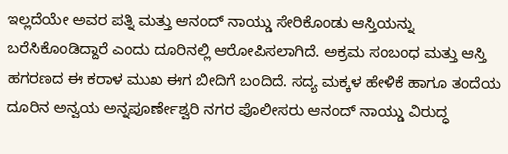ಇಲ್ಲದೆಯೇ ಅವರ ಪತ್ನಿ ಮತ್ತು ಆನಂದ್ ನಾಯ್ಡು ಸೇರಿಕೊಂಡು ಆಸ್ತಿಯನ್ನು ಬರೆಸಿಕೊಂಡಿದ್ದಾರೆ ಎಂದು ದೂರಿನಲ್ಲಿ ಆರೋಪಿಸಲಾಗಿದೆ. ಅಕ್ರಮ ಸಂಬಂಧ ಮತ್ತು ಆಸ್ತಿ ಹಗರಣದ ಈ ಕರಾಳ ಮುಖ ಈಗ ಬೀದಿಗೆ ಬಂದಿದೆ. ಸದ್ಯ ಮಕ್ಕಳ ಹೇಳಿಕೆ ಹಾಗೂ ತಂದೆಯ ದೂರಿನ ಅನ್ವಯ ಅನ್ನಪೂರ್ಣೇಶ್ವರಿ ನಗರ ಪೊಲೀಸರು ಆನಂದ್ ನಾಯ್ಡು ವಿರುದ್ಧ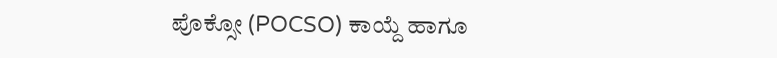ಪೊಕ್ಸೋ (POCSO) ಕಾಯ್ದೆ ಹಾಗೂ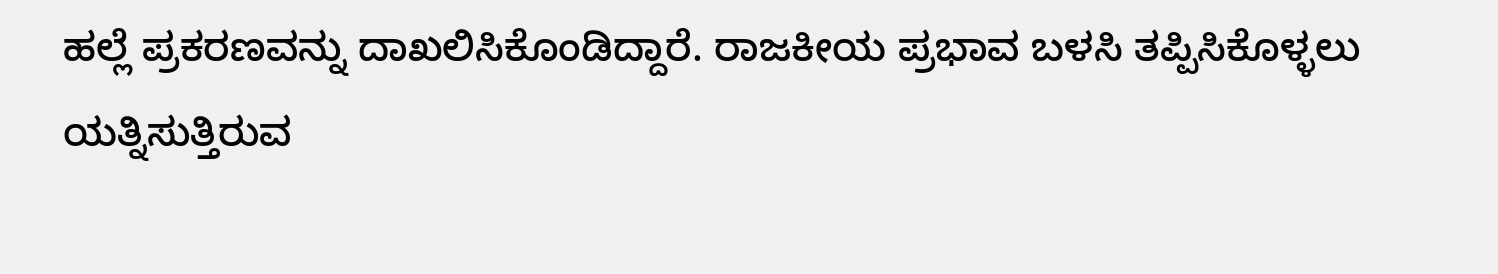ಹಲ್ಲೆ ಪ್ರಕರಣವನ್ನು ದಾಖಲಿಸಿಕೊಂಡಿದ್ದಾರೆ. ರಾಜಕೀಯ ಪ್ರಭಾವ ಬಳಸಿ ತಪ್ಪಿಸಿಕೊಳ್ಳಲು ಯತ್ನಿಸುತ್ತಿರುವ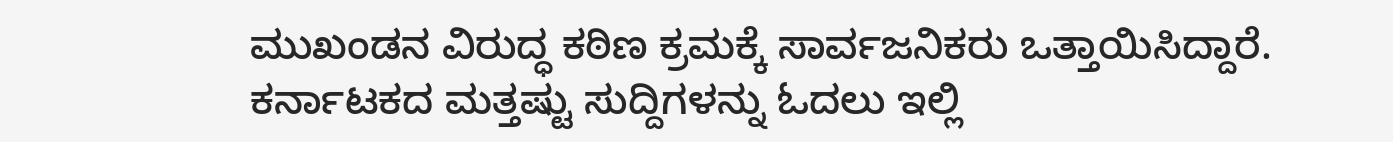ಮುಖಂಡನ ವಿರುದ್ಧ ಕಠಿಣ ಕ್ರಮಕ್ಕೆ ಸಾರ್ವಜನಿಕರು ಒತ್ತಾಯಿಸಿದ್ದಾರೆ.
ಕರ್ನಾಟಕದ ಮತ್ತಷ್ಟು ಸುದ್ದಿಗಳನ್ನು ಓದಲು ಇಲ್ಲಿ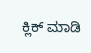ಕ್ಲಿಕ್ ಮಾಡಿ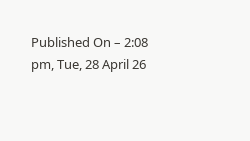Published On – 2:08 pm, Tue, 28 April 26